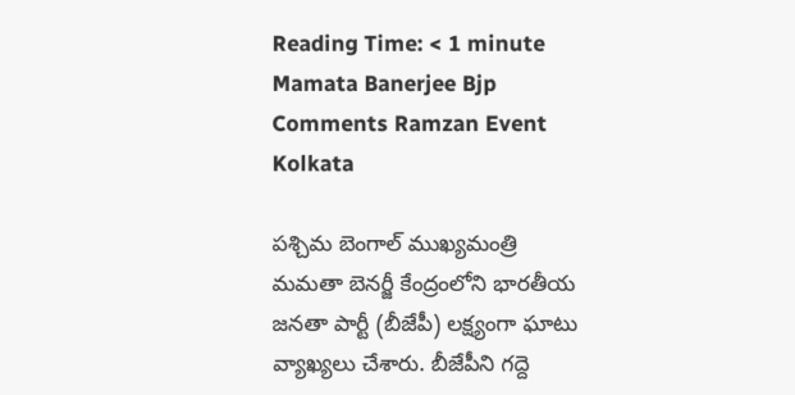Reading Time: < 1 minute
Mamata Banerjee Bjp Comments Ramzan Event Kolkata

పశ్చిమ బెంగాల్ ముఖ్యమంత్రి మమతా బెనర్జీ కేంద్రంలోని భారతీయ జనతా పార్టీ (బీజేపీ) లక్ష్యంగా ఘాటు వ్యాఖ్యలు చేశారు. బీజేపీని గద్దె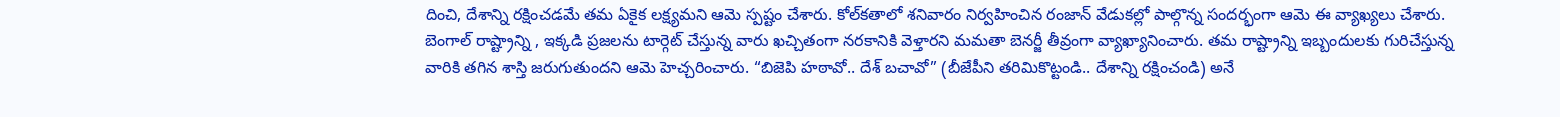దించి, దేశాన్ని రక్షించడమే తమ ఏకైక లక్ష్యమని ఆమె స్పష్టం చేశారు. కోల్‌కతాలో శనివారం నిర్వహించిన రంజాన్ వేడుకల్లో పాల్గొన్న సందర్భంగా ఆమె ఈ వ్యాఖ్యలు చేశారు. బెంగాల్ రాష్ట్రాన్ని , ఇక్కడి ప్రజలను టార్గెట్ చేస్తున్న వారు ఖచ్చితంగా నరకానికి వెళ్తారని మమతా బెనర్జీ తీవ్రంగా వ్యాఖ్యానించారు. తమ రాష్ట్రాన్ని ఇబ్బందులకు గురిచేస్తున్న వారికి తగిన శాస్తి జరుగుతుందని ఆమె హెచ్చరించారు. “బిజెపి హఠావో.. దేశ్ బచావో” (బీజేపీని తరిమికొట్టండి.. దేశాన్ని రక్షించండి) అనే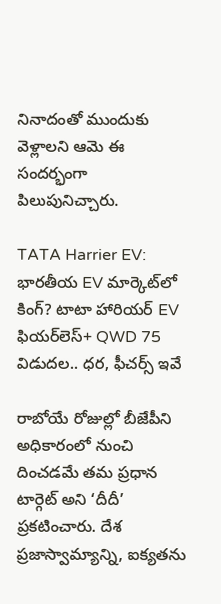నినాదంతో ముందుకు వెళ్లాలని ఆమె ఈ సందర్భంగా పిలుపునిచ్చారు.

TATA Harrier EV: భారతీయ EV మార్కెట్‌లో కింగ్? టాటా హారియర్ EV ఫియర్‌లెస్+ QWD 75 విడుదల.. ధర, ఫీచర్స్ ఇవే

రాబోయే రోజుల్లో బీజేపీని అధికారంలో నుంచి దించడమే తమ ప్రధాన టార్గెట్ అని ‘దీదీ’ ప్రకటించారు. దేశ ప్రజాస్వామ్యాన్ని, ఐక్యతను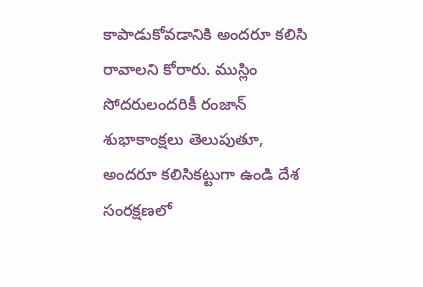కాపాడుకోవడానికి అందరూ కలిసి రావాలని కోరారు. ముస్లిం సోదరులందరికీ రంజాన్ శుభాకాంక్షలు తెలుపుతూ, అందరూ కలిసికట్టుగా ఉండి దేశ సంరక్షణలో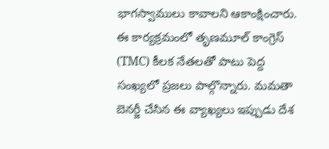భాగస్వాములు కావాలని ఆకాంక్షించారు. ఈ కార్యక్రమంలో తృణమూల్ కాంగ్రెస్ (TMC) కీలక నేతలతో పాటు పెద్ద సంఖ్యలో ప్రజలు పాల్గొన్నారు. మమతా బెనర్జీ చేసిన ఈ వ్యాఖ్యలు ఇప్పుడు దేశ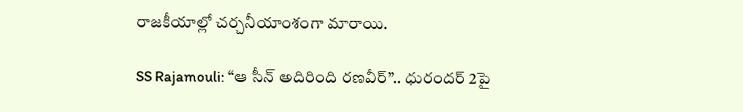రాజకీయాల్లో చర్చనీయాంశంగా మారాయి.

SS Rajamouli: “ఆ సీన్ అదిరింది రణవీర్”.. ధురందర్ 2పై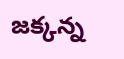జక్కన్న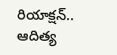రియాక్షన్.. ఆదిత్య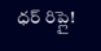ధర్ రిప్లై!